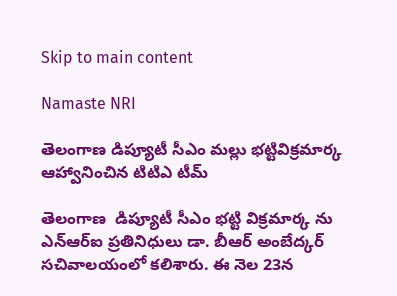Skip to main content

Namaste NRI

తెలంగాణ డిప్యూటీ సీఎం మల్లు భట్టివిక్రమార్క ఆహ్వానించిన టిటిఎ టీమ్

తెలంగాణ  డిప్యూటీ సీఎం భట్టి విక్రమార్క ను ఎన్ఆర్ఐ ప్రతినిధులు డా. బీఆర్‌ అంబేద్కర్‌ సచివాలయంలో కలిశారు. ఈ నెల 23న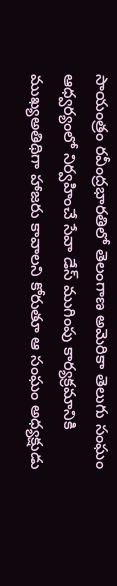సాయంత్రం రవీంద్రభారతిలో తెలంగాణ అమెరికా తెలుగు సంఘం ఆధ్వర్యంలో నిర్వహించే సేవా డేస్ ముగింపు కార్యక్రమానికి ముఖ్యఅతిథిగా హాజరు కావాలని కోరుతూ ఆ సంఘం అధ్యక్షుడు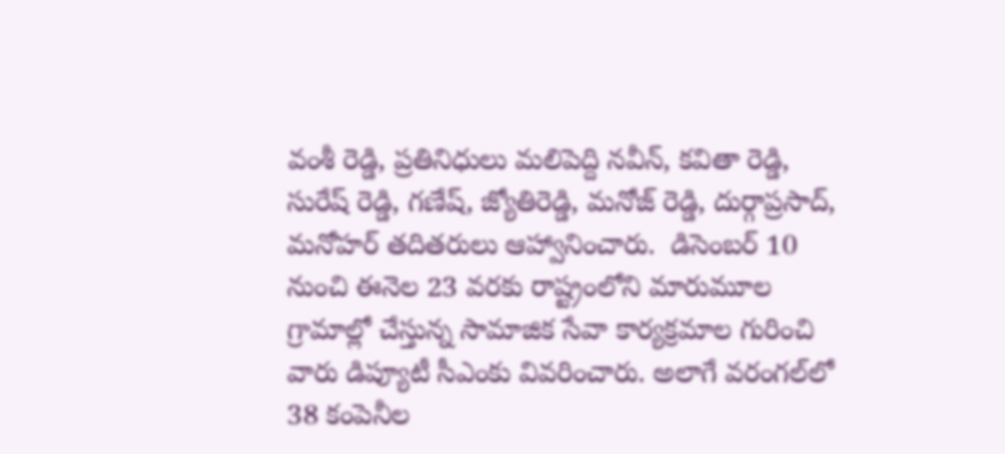వంశీ రెడ్డి, ప్రతినిధులు మలిపెద్ది నవీన్, కవితా రెడ్డి, సురేష్ రెడ్డి, గణేష్, జ్యోతిరెడ్డి, మనోజ్ రెడ్డి, దుర్గాప్రసాద్, మనోహర్ తదితరులు ఆహ్వానించారు.  డిసెంబర్ 10 నుంచి ఈనెల 23 వరకు రాష్ట్రంలోని మారుమూల గ్రామాల్లో చేస్తున్న సామాజిక సేవా కార్యక్రమాల గురించి వారు డిప్యూటీ సీఎంకు వివరించారు. అలాగే వరంగల్‌లో 38 కంపెనీల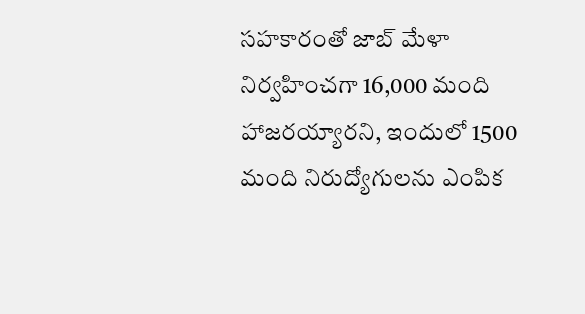సహకారంతో జాబ్ మేళా నిర్వహించగా 16,000 మంది హాజరయ్యారని, ఇందులో 1500 మంది నిరుద్యోగులను ఎంపిక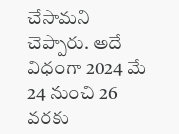చేసామని చెప్పారు. అదే విధంగా 2024 మే 24 నుంచి 26 వరకు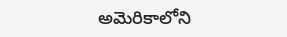అమెరికాలోని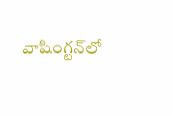వాషింగ్టన్‌లో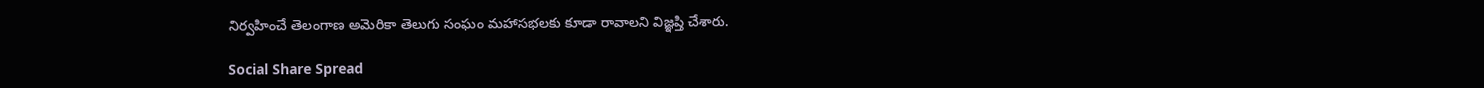నిర్వహించే తెలంగాణ అమెరికా తెలుగు సంఘం మహాసభలకు కూడా రావాలని విజ్ఞప్తి చేశారు.

Social Share Spread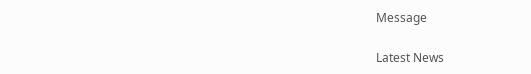Message

Latest News